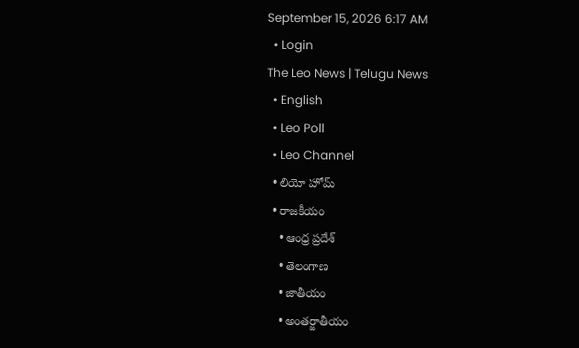September 15, 2026 6:17 AM
  • Login
The Leo News | Telugu News
  • English
  • Leo Poll
  • Leo Channel
  • లియో హోమ్
  • రాజకీయం
    • ఆంధ్ర ప్రదేశ్
    • తెలంగాణ
    • జాతీయం
    • అంతర్జాతీయం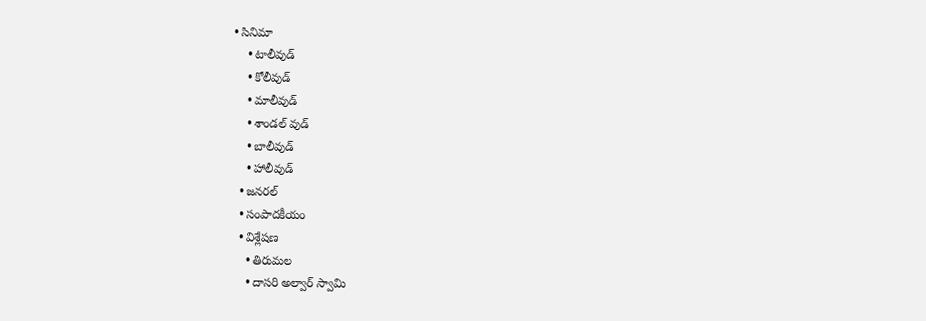• సినిమా
    • టాలీవుడ్
    • కోలీవుడ్
    • మాలీవుడ్
    • శాండల్ వుడ్
    • బాలీవుడ్
    • హాలీవుడ్
  • జనరల్
  • సంపాదకీయం
  • విశ్లేషణ
    • తిరుమల
    • దాసరి అల్వార్ స్వామి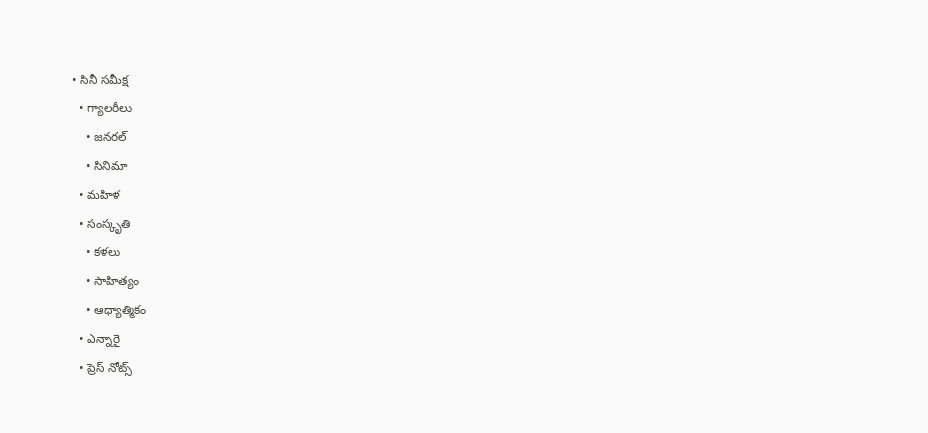• సినీ సమీక్ష
  • గ్యాలరీలు
    • జనరల్
    • సినిమా
  • మహిళ
  • సంస్కృతి
    • కళలు
    • సాహిత్యం
    • ఆధ్యాత్మికం
  • ఎన్నారై
  • ప్రెస్ నోట్స్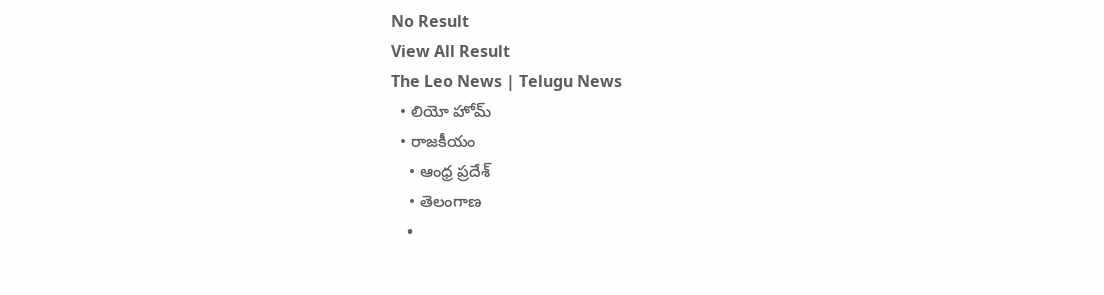No Result
View All Result
The Leo News | Telugu News
  • లియో హోమ్
  • రాజకీయం
    • ఆంధ్ర ప్రదేశ్
    • తెలంగాణ
    •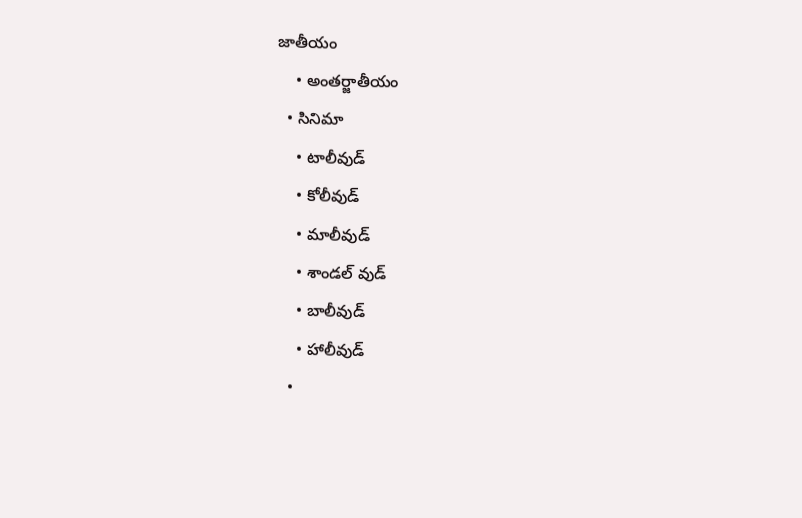జాతీయం
    • అంతర్జాతీయం
  • సినిమా
    • టాలీవుడ్
    • కోలీవుడ్
    • మాలీవుడ్
    • శాండల్ వుడ్
    • బాలీవుడ్
    • హాలీవుడ్
  •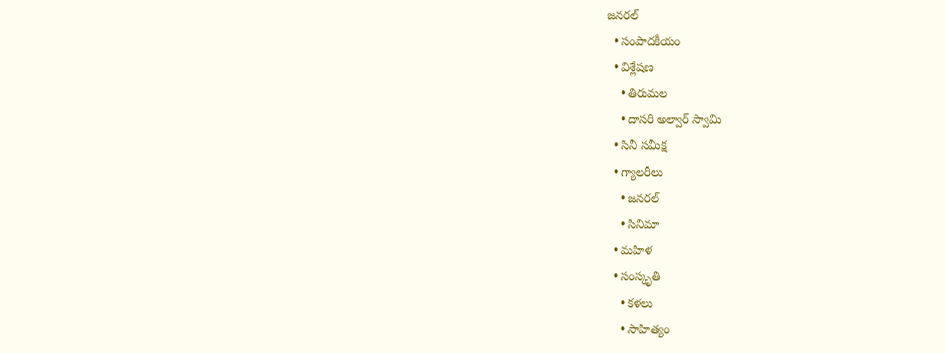జనరల్
  • సంపాదకీయం
  • విశ్లేషణ
    • తిరుమల
    • దాసరి అల్వార్ స్వామి
  • సినీ సమీక్ష
  • గ్యాలరీలు
    • జనరల్
    • సినిమా
  • మహిళ
  • సంస్కృతి
    • కళలు
    • సాహిత్యం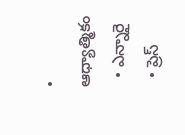• ఆధ్యాత్మికం
  • ఎన్నారై
  • ప్రెస్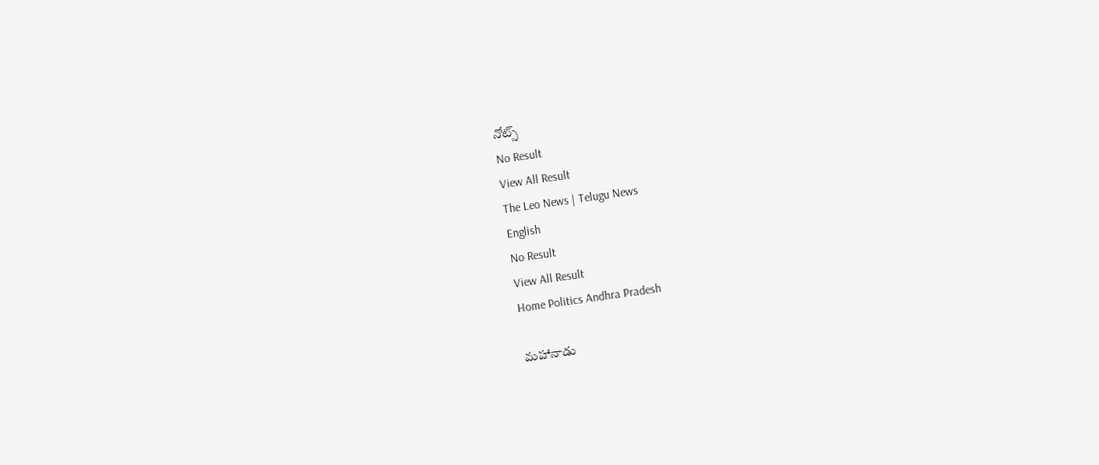నోట్స్
No Result
View All Result
The Leo News | Telugu News
English
No Result
View All Result
Home Politics Andhra Pradesh

మహానాడు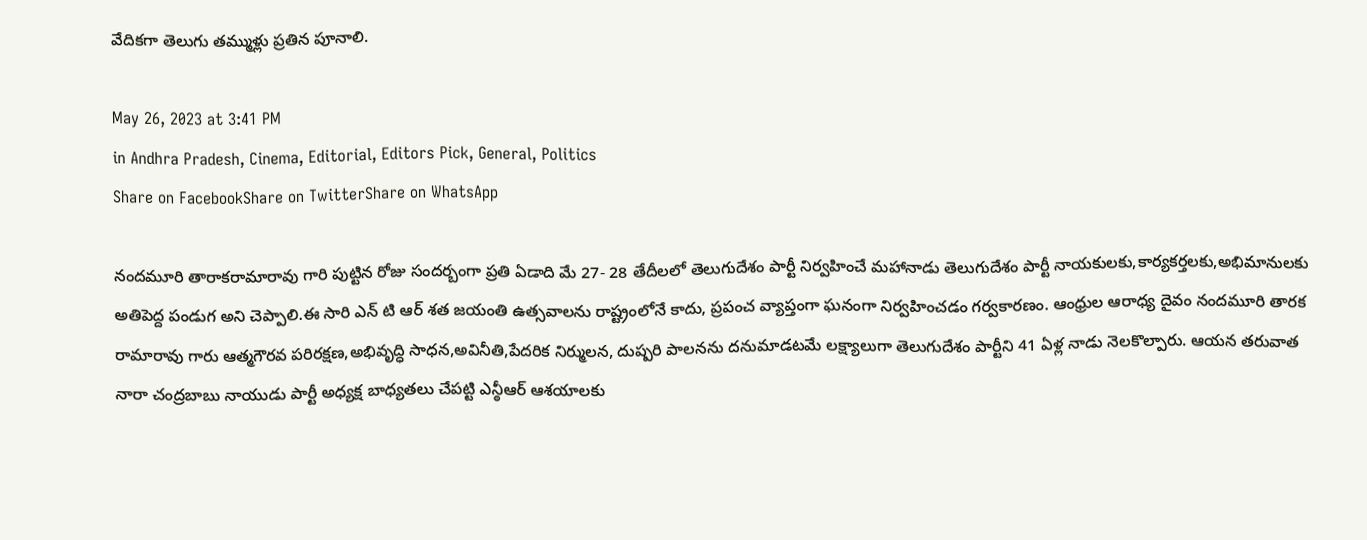వేదికగా తెలుగు తమ్ముళ్లు ప్రతిన పూనాలి.

May 26, 2023 at 3:41 PM
in Andhra Pradesh, Cinema, Editorial, Editors Pick, General, Politics
Share on FacebookShare on TwitterShare on WhatsApp

నందమూరి తారాకరామారావు గారి పుట్టిన రోజు సందర్బంగా ప్రతి ఏడాది మే 27- 28 తేదీలలో తెలుగుదేశం పార్టీ నిర్వహించే మహానాడు తెలుగుదేశం పార్టీ నాయకులకు,కార్యకర్తలకు,అభిమానులకు అతిపెద్ద పండుగ అని చెప్పాలి.ఈ సారి ఎన్ టి ఆర్ శత జయంతి ఉత్సవాలను రాష్ట్రంలోనే కాదు, ప్రపంచ వ్యాప్తంగా ఘనంగా నిర్వహించడం గర్వకారణం. ఆంధ్రుల ఆరాధ్య దైవం నందమూరి తారక రామారావు గారు ఆత్మగౌరవ పరిరక్షణ,అభివృద్ధి సాధన,అవినీతి,పేదరిక నిర్ములన, దుష్పరి పాలనను దనుమాడటమే లక్ష్యాలుగా తెలుగుదేశం పార్టీని 41 ఏళ్ల నాడు నెలకొల్పారు. ఆయన తరువాత నారా చంద్రబాబు నాయుడు పార్టీ అధ్యక్ష బాధ్యతలు చేపట్టి ఎన్ఠీఆర్ ఆశయాలకు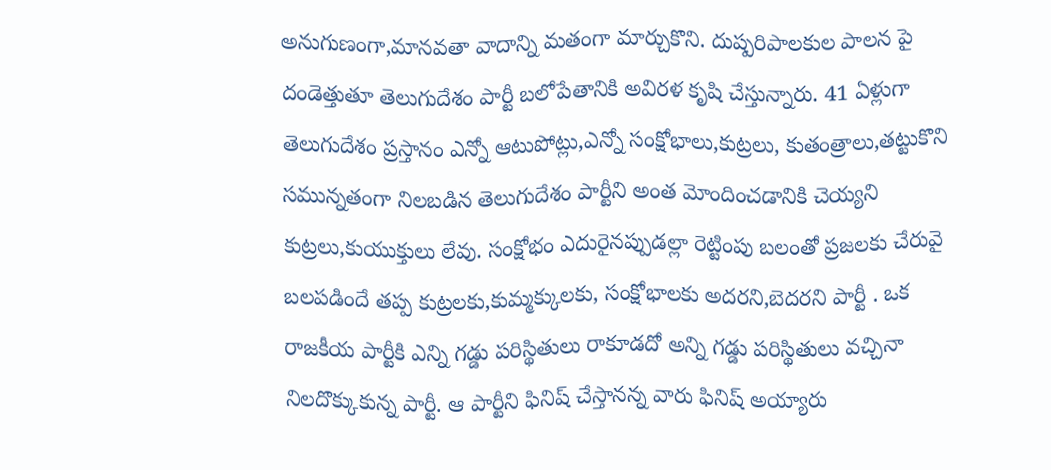అనుగుణంగా,మానవతా వాదాన్ని మతంగా మార్చుకొని. దుష్పరిపాలకుల పాలన పై దండెత్తుతూ తెలుగుదేశం పార్టీ బలోపేతానికి అవిరళ కృషి చేస్తున్నారు. 41 ఏళ్లుగా తెలుగుదేశం ప్రస్తానం ఎన్నో ఆటుపోట్లు,ఎన్నో సంక్షోభాలు,కుట్రలు, కుతంత్రాలు,తట్టుకొని సమున్నతంగా నిలబడిన తెలుగుదేశం పార్టీని అంత మోందించడానికి చెయ్యని కుట్రలు,కుయుక్తులు లేవు. సంక్షోభం ఎదురైనప్పుడల్లా రెట్టింపు బలంతో ప్రజలకు చేరువై బలపడిందే తప్ప కుట్రలకు,కుమ్మక్కులకు, సంక్షోభాలకు అదరని,బెదరని పార్టీ . ఒక రాజకీయ పార్టీకి ఎన్ని గడ్డు పరిస్థితులు రాకూడదో అన్ని గడ్డు పరిస్థితులు వచ్చినా నిలదొక్కుకున్న పార్టీ. ఆ పార్టీని ఫినిష్ చేస్తానన్న వారు ఫినిష్ అయ్యారు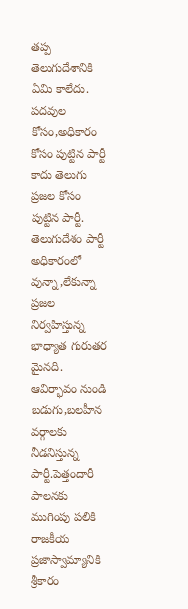తప్ప తెలుగుదేశానికి ఏమి కాలేదు. పదవుల కోసం,అధికారం కోసం పుట్టిన పార్టీ కాదు తెలుగు ప్రజల కోసం పుట్టిన పార్టీ. తెలుగుదేశం పార్టీ అధికారంలో వున్నా,లేకున్నా ప్రజల నిర్వహిస్తున్న భాధ్యాత గురుతర మైనది. ఆవిర్భావం నుండి బడుగు,బలహీన వర్గాలకు నీడనిస్తున్న పార్టీ.పెత్తందారీ పాలనకు ముగింపు పలికి రాజకీయ ప్రజాస్వామ్యానికి శ్రీకారం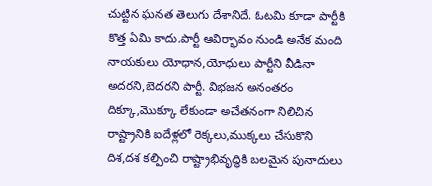చుట్టిన ఘనత తెలుగు దేశానిదే. ఓటమి కూడా పార్టీకి కొత్త ఏమి కాదు.పార్టీ ఆవిర్భావం నుండి అనేక మంది నాయకులు యోధాన,యోధులు పార్టీని వీడినా అదరని,బెదరని పార్టీ. విభజన అనంతరం దిక్కూ,మొక్కూ లేకుండా అచేతనంగా నిలిచిన రాష్ట్రానికి ఐదేళ్లలో రెక్కలు,ముక్కలు చేసుకొని దిశ,దశ కల్పించి రాష్ట్రాభివృద్ధికి బలమైన పునాదులు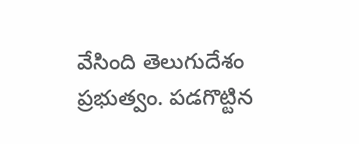వేసింది తెలుగుదేశం ప్రభుత్వం. పడగొట్టిన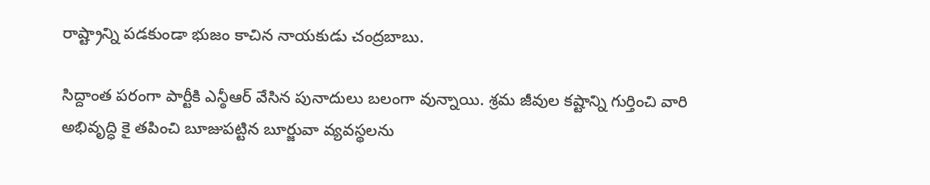రాష్ట్రాన్ని పడకుండా భుజం కాచిన నాయకుడు చంద్రబాబు.

సిద్దాంత పరంగా పార్టీకి ఎన్ఠీఆర్ వేసిన పునాదులు బలంగా వున్నాయి. శ్రమ జీవుల కష్టాన్ని గుర్తించి వారి అభివృద్ధి కై తపించి బూజుపట్టిన బూర్జువా వ్యవస్థలను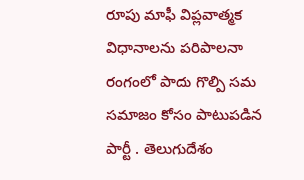రూపు మాఫీ విప్లవాత్మక విధానాలను పరిపాలనా రంగంలో పాదు గొల్పి సమ సమాజం కోసం పాటుపడిన పార్టీ . తెలుగుదేశం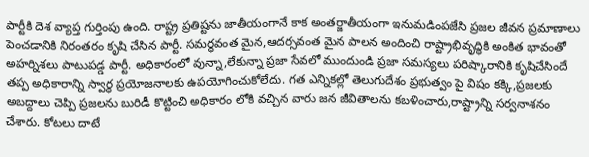పార్టీకి దెశ వ్యాప్త గుర్తింపు ఉంది. రాష్ట్ర ప్రతిష్టను జాతీయంగానే కాక అంతర్జాతీయంగా ఇనుమడింపజేసి ప్రజల జీవన ప్రమాణాలు పెంచడానికి నిరంతరం కృషి చేసిన పార్టీ. సమర్ధవంత మైన,ఆదర్సవంత మైన పాలన అందించి రాష్ట్రాభివృద్ధికి అంకిత భావంతో అహర్నిశలు పాటుపడ్డ పార్టీ. అధికారంలో వున్నా,లేకున్నా ప్రజా సేవలో ముందుండి ప్రజా సమస్యలు పరిష్కారానికి కృషిచేసిందే తప్ప అధికారాన్ని స్వార్ధ ప్రయోజనాలకు ఉపయోగించుకోలేదు. గత ఎన్నికల్లో తెలుగుదేశం ప్రభుత్వం పై విషం కక్కి,ప్రజలకు అబద్దాలు చెప్పి ప్రజలను బురిడీ కొట్టించి అధికారం లోకి వచ్చిన వారు జన జీవితాలను కబళించారు,రాష్ట్రాన్ని సర్వనాశనం చేశారు. కోటలు దాటే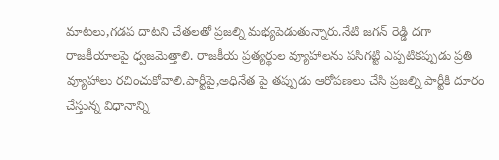మాటలు,గడప దాటని చేతలతో ప్రజల్ని మభ్యపెడుతున్నారు.నేటి జగన్ రెడ్డి దగా రాజకీయాలపై ధ్వజమెత్తాలి. రాజకీయ ప్రత్యర్థుల వ్యూహాలను పసిగట్టి ఎప్పటికప్పుడు ప్రతి వ్యూహాలు రచించుకోవాలి.పార్టీపై,అధినేత పై తప్పుడు ఆరోపణలు చేసి ప్రజల్ని పార్టీకి దూరం చేస్తున్న విధానాన్ని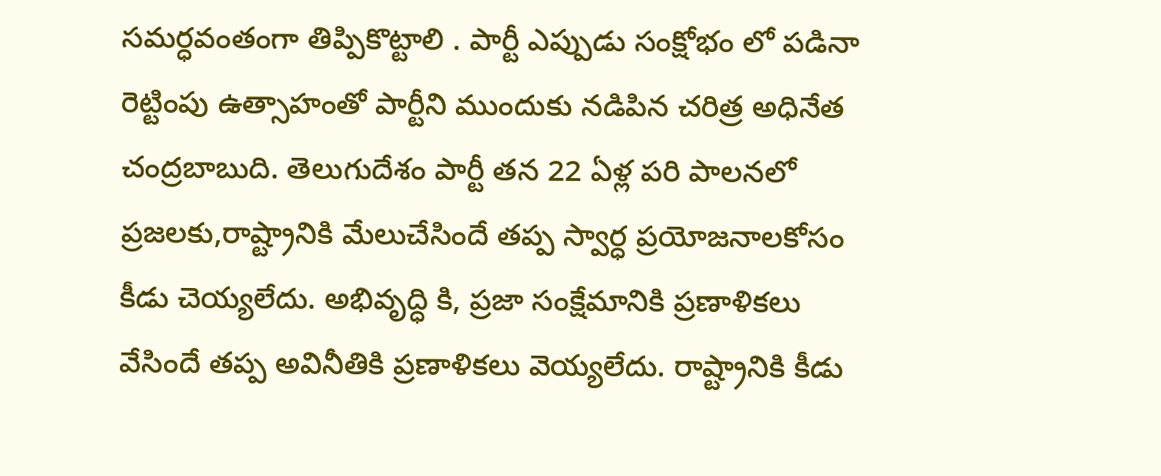సమర్ధవంతంగా తిప్పికొట్టాలి . పార్టీ ఎప్పుడు సంక్షోభం లో పడినా రెట్టింపు ఉత్సాహంతో పార్టీని ముందుకు నడిపిన చరిత్ర అధినేత చంద్రబాబుది. తెలుగుదేశం పార్టీ తన 22 ఏళ్ల పరి పాలనలో ప్రజలకు,రాష్ట్రానికి మేలుచేసిందే తప్ప స్వార్ధ ప్రయోజనాలకోసం కీడు చెయ్యలేదు. అభివృద్ధి కి, ప్రజా సంక్షేమానికి ప్రణాళికలు వేసిందే తప్ప అవినీతికి ప్రణాళికలు వెయ్యలేదు. రాష్ట్రానికి కీడు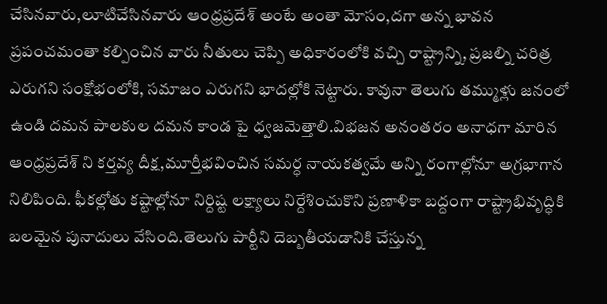చేసినవారు,లూటిచేసినవారు ఆంధ్రప్రదేశ్ అంటే అంతా మోసం,దగా అన్న భావన ప్రపంచమంతా కల్పించిన వారు నీతులు చెప్పి అధికారంలోకి వచ్చి రాష్ట్రాన్ని, ప్రజల్ని చరిత్ర ఎరుగని సంక్షోభంలోకి, సమాజం ఎరుగని భాదల్లోకి నెట్టారు. కావునా తెలుగు తమ్ముళ్లు జనంలో ఉండి దమన పాలకుల దమన కాండ పై ధ్వజమెత్తాలి.విభజన అనంతరం అనాధగా మారిన ఆంధ్రప్రదేశ్ ని కర్తవ్య దీక్ష,మూర్తీభవించిన సమర్ధ నాయకత్వమే అన్ని రంగాల్లోనూ అగ్రభాగాన నిలిపింది. ఫీకల్లోతు కష్టాల్లోనూ నిర్దిష్ట లక్ష్యాలు నిర్దేశించుకొని ప్రణాళికా బద్దంగా రాష్ట్రాభివృద్ధికి బలమైన పునాదులు వేసింది.తెలుగు పార్టీని దెబ్బతీయడానికి చేస్తున్న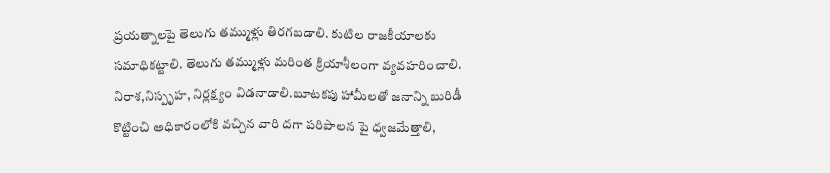ప్రయత్నాలపై తెలుగు తమ్ముళ్లు తిరగబడాలి. కుటిల రాజకీయాలకు సమాధికట్టాలి. తెలుగు తమ్ముళ్లు మరింత క్రియాశీలంగా వ్యవహరించాలి. నిరాశ,నిస్పృహ, నిర్లక్ష్యం విడనాడాలి.బూటకపు హామీలతో జనాన్ని బురిడీ కొట్టించి అధికారంలోకి వచ్చిన వారి దగా పరిపాలన పై ధ్వజమేత్తాలి,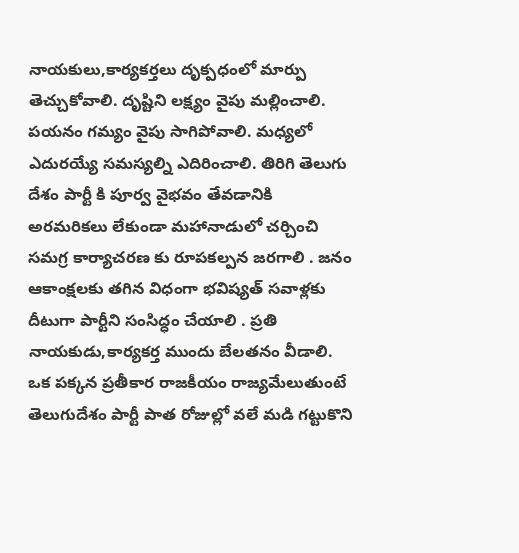నాయకులు,కార్యకర్తలు దృక్పధంలో మార్పు తెచ్చుకోవాలి. దృష్టిని లక్ష్యం వైపు మల్లించాలి. పయనం గమ్యం వైపు సాగిపోవాలి. మధ్యలో ఎదురయ్యే సమస్యల్ని ఎదిరించాలి. తిరిగి తెలుగు దేశం పార్టీ కి పూర్వ వైభవం తేవడానికి అరమరికలు లేకుండా మహానాడులో చర్చించి సమగ్ర కార్యాచరణ కు రూపకల్పన జరగాలి . జనం ఆకాంక్షలకు తగిన విధంగా భవిష్యత్ సవాళ్లకు దీటుగా పార్టీని సంసిద్ధం చేయాలి . ప్రతి నాయకుడు,కార్యకర్త ముందు బేలతనం వీడాలి. ఒక పక్కన ప్రతీకార రాజకీయం రాజ్యమేలుతుంటే తెలుగుదేశం పార్టీ పాత రోజుల్లో వలే మడి గట్టుకొని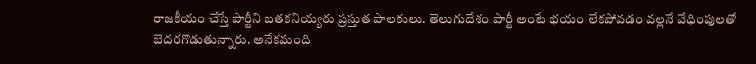రాజకీయం చేస్తే పార్టీని బతకనియ్యరు ప్రస్తుత పాలకులు. తెలుగుదేశం పార్టీ అంటే భయం లేకపోవడం వల్లనే వేధింపులతో బెదరగొడుతున్నారు. అనేకమంది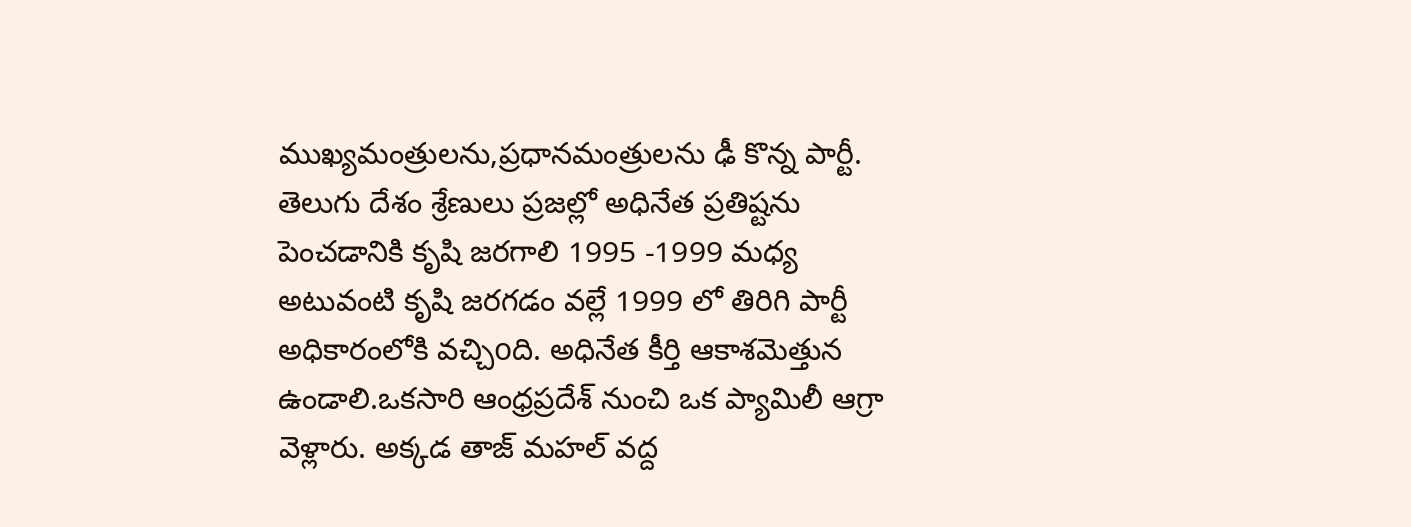ముఖ్యమంత్రులను,ప్రధానమంత్రులను ఢీ కొన్న పార్టీ. తెలుగు దేశం శ్రేణులు ప్రజల్లో అధినేత ప్రతిష్టను పెంచడానికి కృషి జరగాలి 1995 -1999 మధ్య అటువంటి కృషి జరగడం వల్లే 1999 లో తిరిగి పార్టీ అధికారంలోకి వచ్చిoది. అధినేత కీర్తి ఆకాశమెత్తున ఉండాలి.ఒకసారి ఆంధ్రప్రదేశ్ నుంచి ఒక ప్యామిలీ ఆగ్రా వెళ్లారు. అక్కడ తాజ్ మహల్ వద్ద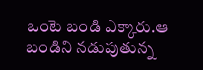ఒంటె బండి ఎక్కారు.ఆ బండిని నడుపుతున్న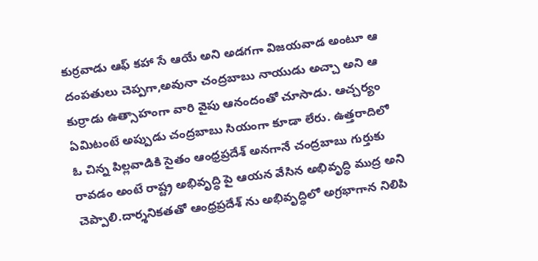కుర్రవాడు ఆఫ్ కహా సే ఆయే అని అడగగా విజయవాడ అంటూ ఆ దంపతులు చెప్పగా,అవునా చంద్రబాబు నాయుడు అచ్చా అని ఆ కుర్రాడు ఉత్సాహంగా వారి వైపు ఆనందంతో చూసాడు. ఆచ్చర్యం ఏమిటంటే అప్పుడు చంద్రబాబు సియంగా కూడా లేరు. ఉత్తరాదిలో ఓ చిన్న పిల్లవాడికి సైతం ఆంధ్రప్రదేశ్ అనగానే చంద్రబాబు గుర్తుకు రావడం అంటే రాష్ట్ర అభివృద్ధి పై ఆయన వేసిన అభివృద్ధి ముద్ర అని చెప్పాలి.దార్శనికతతో ఆంధ్రప్రదేశ్ ను అభివృద్ధిలో అగ్రభాగాన నిలిపి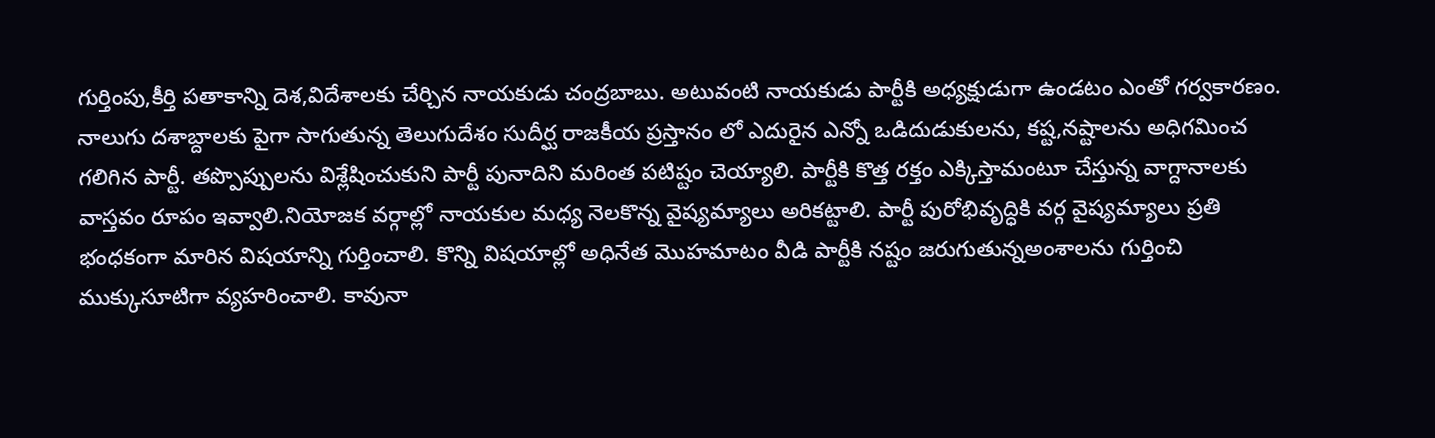గుర్తింపు,కీర్తి పతాకాన్ని దెశ,విదేశాలకు చేర్చిన నాయకుడు చంద్రబాబు. అటువంటి నాయకుడు పార్టీకి అధ్యక్షుడుగా ఉండటం ఎంతో గర్వకారణం. నాలుగు దశాబ్దాలకు పైగా సాగుతున్న తెలుగుదేశం సుదీర్ఘ రాజకీయ ప్రస్తానం లో ఎదురైన ఎన్నో ఒడిదుడుకులను, కష్ట,నష్టాలను అధిగమించ గలిగిన పార్టీ. తప్పొప్పులను విశ్లేషించుకుని పార్టీ పునాదిని మరింత పటిష్టం చెయ్యాలి. పార్టీకి కొత్త రక్తం ఎక్కిస్తామంటూ చేస్తున్న వాగ్దానాలకు వాస్తవం రూపం ఇవ్వాలి.నియోజక వర్గాల్లో నాయకుల మధ్య నెలకొన్న వైష్యమ్యాలు అరికట్టాలి. పార్టీ పురోభివృద్ధికి వర్గ వైష్యమ్యాలు ప్రతి భంధకంగా మారిన విషయాన్ని గుర్తించాలి. కొన్ని విషయాల్లో అధినేత మొహమాటం వీడి పార్టీకి నష్టం జరుగుతున్నఅంశాలను గుర్తించి ముక్కుసూటిగా వ్యహరించాలి. కావునా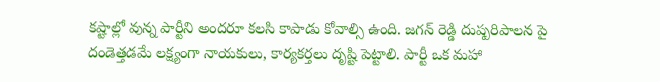కష్టాల్లో వున్న పార్టీని అందరూ కలసి కాపాడు కోవాల్సి ఉంది. జగన్ రెడ్డి దుష్పరిపాలన పై దండెత్తడమే లక్ష్యంగా నాయకులు, కార్యకర్తలు దృష్టి పెట్టాలి. పార్టీ ఒక మహా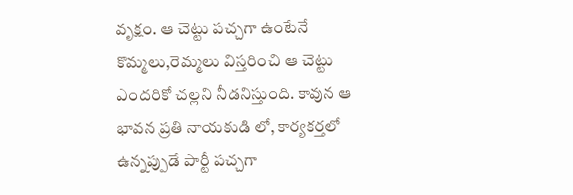వృక్షం. ఆ చెట్టు పచ్చగా ఉంటేనే కొమ్మలు,రెమ్మలు విస్తరించి ఆ చెట్టు ఎందరికో చల్లని నీడనిస్తుంది. కావున ఆ భావన ప్రతి నాయకుడి లో, కార్యకర్తలో ఉన్నప్పుడే పార్టీ పచ్చగా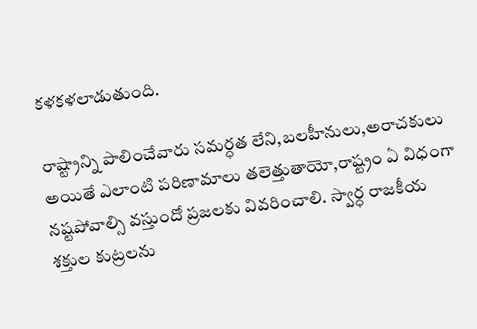కళకళలాడుతుంది.

రాష్ట్రాన్ని పాలించేవారు సమర్ధత లేని,బలహీనులు,అరాచకులు అయితే ఎలాంటి పరిణామాలు తలెత్తుతాయో,రాష్ట్రం ఏ విధంగా నష్టపోవాల్సి వస్తుందో ప్రజలకు వివరించాలి. స్వార్ధ రాజకీయ శక్తుల కుట్రలను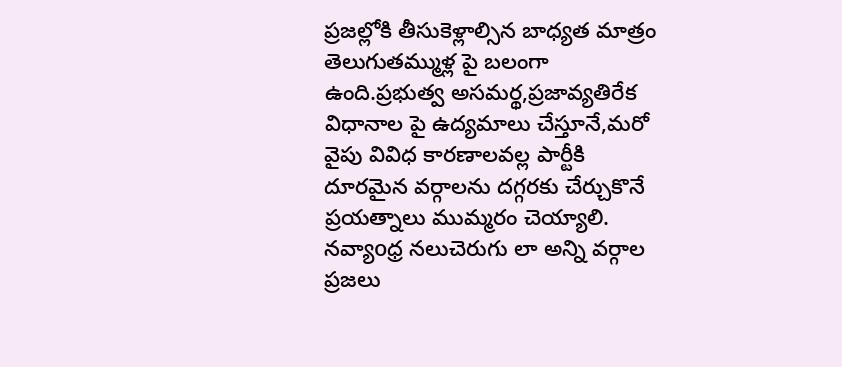ప్రజల్లోకి తీసుకెళ్లాల్సిన బాధ్యత మాత్రం తెలుగుతమ్ముళ్ల పై బలంగా ఉంది.ప్రభుత్వ అసమర్థ,ప్రజావ్యతిరేక విధానాల పై ఉద్యమాలు చేస్తూనే,మరో వైపు వివిధ కారణాలవల్ల పార్టీకి దూరమైన వర్గాలను దగ్గరకు చేర్చుకొనే ప్రయత్నాలు ముమ్మరం చెయ్యాలి. నవ్యాoధ్ర నలుచెరుగు లా అన్ని వర్గాల ప్రజలు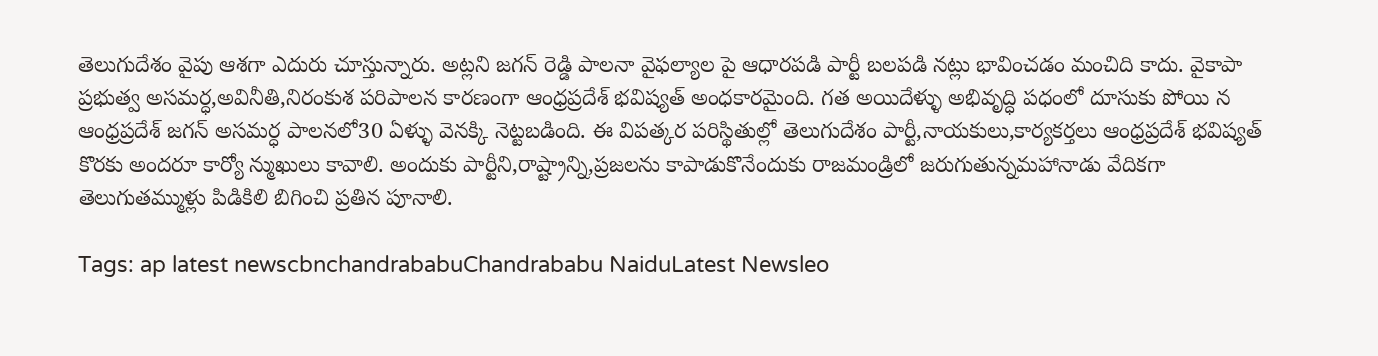తెలుగుదేశం వైపు ఆశగా ఎదురు చూస్తున్నారు. అట్లని జగన్ రెడ్డి పాలనా వైఫల్యాల పై ఆధారపడి పార్టీ బలపడి నట్లు భావించడం మంచిది కాదు. వైకాపా ప్రభుత్వ అసమర్ధ,అవినీతి,నిరంకుశ పరిపాలన కారణంగా ఆంధ్రప్రదేశ్ భవిష్యత్ అంధకారమైంది. గత అయిదేళ్ళు అభివృద్ధి పధంలో దూసుకు పోయి న ఆంధ్రప్రదేశ్ జగన్ అసమర్ధ పాలనలో30 ఏళ్ళు వెనక్కి నెట్టబడింది. ఈ విపత్కర పరిస్థితుల్లో తెలుగుదేశం పార్టీ,నాయకులు,కార్యకర్తలు ఆంధ్రప్రదేశ్ భవిష్యత్ కొరకు అందరూ కార్యో న్ముఖులు కావాలి. అందుకు పార్టీని,రాష్ట్రాన్ని,ప్రజలను కాపాడుకొనేందుకు రాజమండ్రిలో జరుగుతున్నమహానాడు వేదికగా తెలుగుతమ్ముళ్లు పిడికిలి బిగించి ప్రతిన పూనాలి.

Tags: ap latest newscbnchandrababuChandrababu NaiduLatest Newsleo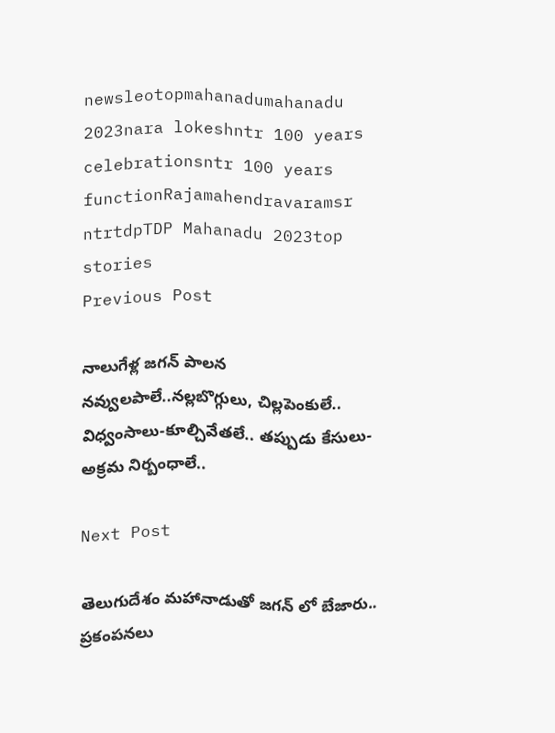newsleotopmahanadumahanadu 2023nara lokeshntr 100 years celebrationsntr 100 years functionRajamahendravaramsr ntrtdpTDP Mahanadu 2023top stories
Previous Post

నాలుగేళ్ల జగన్ పాలన నవ్వులపాలే..నల్లబొగ్గులు, చిల్లపెంకులే.. విధ్వంసాలు-కూల్చివేతలే.. తప్పుడు కేసులు-అక్రమ నిర్బంధాలే..

Next Post

తెలుగుదేశం మహానాడుతో జగన్ లో బేజారు.. ప్రకంపనలు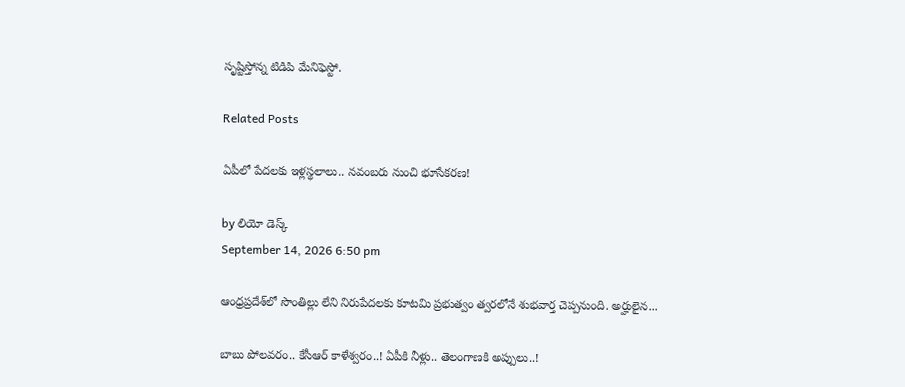సృష్టిస్తోన్న టిడిపి మేనిఫెస్టో.

Related Posts

ఏపీలో పేదలకు ఇళ్లస్థలాలు.. నవంబరు నుంచి భూసేకరణ!

by లియో డెస్క్
September 14, 2026 6:50 pm

ఆంధ్రప్రదేశ్‌లో సొంతిల్లు లేని నిరుపేదలకు కూటమి ప్రభుత్వం త్వరలోనే శుభవార్త చెప్పనుంది. అర్హులైన...

బాబు పోలవరం.. కేసీఆర్ కాళేశ్వరం..! ఏపీకి నీళ్లు.. తెలంగాణకి అప్పులు..!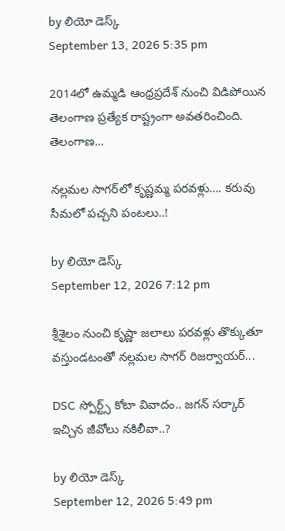by లియో డెస్క్
September 13, 2026 5:35 pm

2014లో ఉమ్మడి ఆంధ్రప్రదేశ్‌ నుంచి విడిపోయిన తెలంగాణ ప్రత్యేక రాష్ట్రంగా అవతరించింది. తెలంగాణ...

నల్లమల సాగర్‌లో కృష్ణమ్మ పరవళ్లు…. కరువు సీమలో పచ్చని పంటలు..!

by లియో డెస్క్
September 12, 2026 7:12 pm

శ్రీశైలం నుంచి కృష్ణా జలాలు పరవళ్లు తొక్కుతూ వస్తుండటంతో నల్లమల సాగర్‌ రిజర్వాయర్‌...

DSC స్పోర్ట్స్‌ కోటా వివాదం.. జగన్‌ సర్కార్‌ ఇచ్చిన జీవోలు నకిలీవా..?

by లియో డెస్క్
September 12, 2026 5:49 pm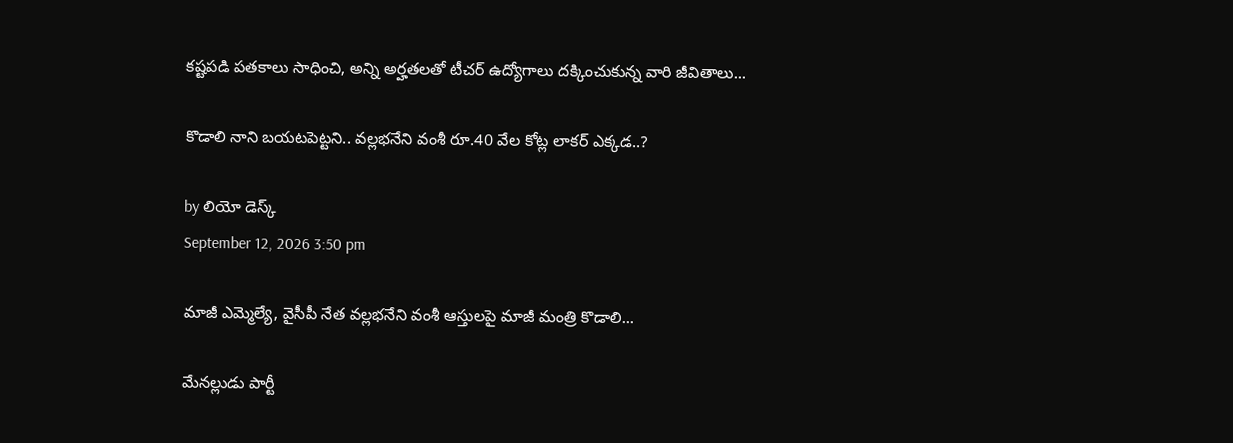కష్టపడి పతకాలు సాధించి, అన్ని అర్హతలతో టీచర్‌ ఉద్యోగాలు దక్కించుకున్న వారి జీవితాలు...

కొడాలి నాని బయటపెట్టని.. వల్లభనేని వంశీ రూ.40 వేల కోట్ల లాకర్‌ ఎక్కడ..?

by లియో డెస్క్
September 12, 2026 3:50 pm

మాజీ ఎమ్మెల్యే, వైసీపీ నేత వల్లభనేని వంశీ ఆస్తులపై మాజీ మంత్రి కొడాలి...

మేనల్లుడు పార్టీ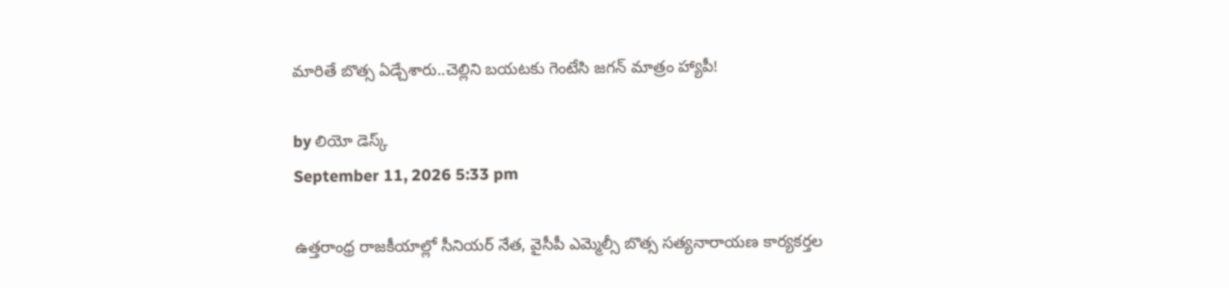మారితే బొత్స ఏడ్చేశారు..చెల్లిని బయటకు గెంటేసి జగన్‌ మాత్రం హ్యాపీ!

by లియో డెస్క్
September 11, 2026 5:33 pm

ఉత్తరాంధ్ర రాజకీయాల్లో సీనియర్ నేత, వైసీపీ ఎమ్మెల్సీ బొత్స సత్యనారాయణ కార్యకర్తల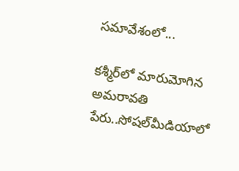సమావేశంలో...

కశ్మీర్‌లో మారుమోగిన అమరావతి పేరు..సోషల్‌మీడియాలో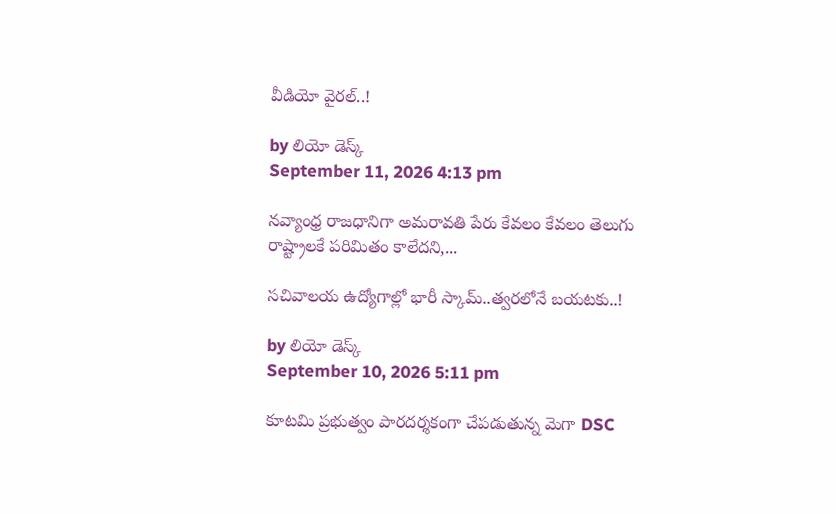వీడియో వైరల్‌..!

by లియో డెస్క్
September 11, 2026 4:13 pm

నవ్యాంధ్ర రాజధానిగా అమరావతి పేరు కేవలం కేవలం తెలుగు రాష్ట్రాలకే పరిమితం కాలేదని,...

సచివాలయ ఉద్యోగాల్లో భారీ స్కామ్..త్వరలోనే బయటకు..!

by లియో డెస్క్
September 10, 2026 5:11 pm

కూటమి ప్రభుత్వం పారదర్శకంగా చేపడుతున్న మెగా DSC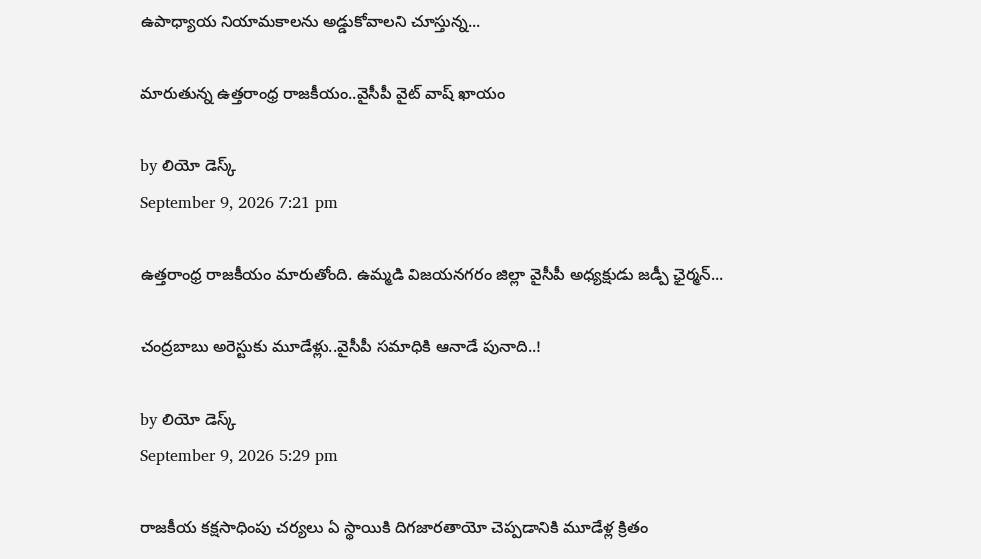ఉపాధ్యాయ నియామకాలను అడ్డుకోవాలని చూస్తున్న...

మారుతున్న ఉత్తరాంధ్ర రాజకీయం..వైసీపీ వైట్ వాష్‌ ఖాయం

by లియో డెస్క్
September 9, 2026 7:21 pm

ఉత్తరాంధ్ర రాజకీయం మారుతోంది. ఉమ్మడి విజయనగరం జిల్లా వైసీపీ అధ్యక్షుడు జడ్పీ ఛైర్మన్‌...

చంద్రబాబు అరెస్టుకు మూడేళ్లు..వైసీపీ సమాధికి ఆనాడే పునాది..!

by లియో డెస్క్
September 9, 2026 5:29 pm

రాజకీయ కక్షసాధింపు చర్యలు ఏ స్థాయికి దిగజారతాయో చెప్పడానికి మూడేళ్ల క్రితం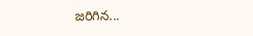జరిగిన...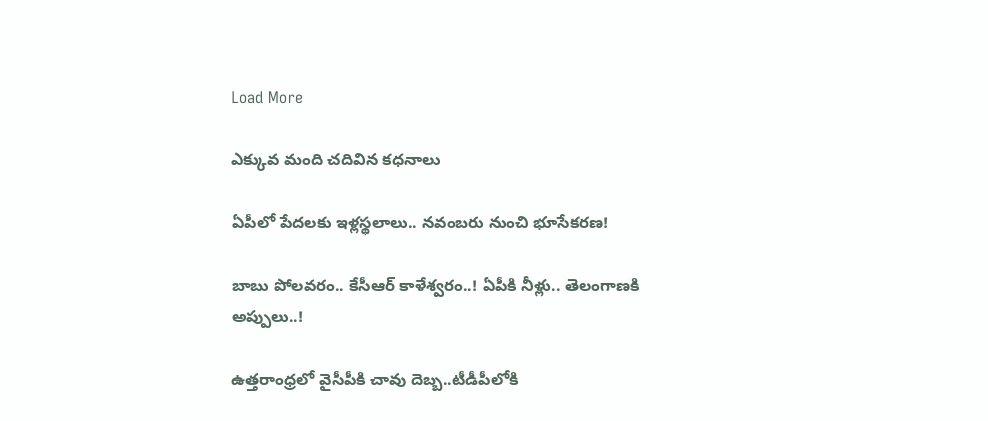Load More

ఎక్కువ మంది చదివిన కధనాలు

ఏపీలో పేదలకు ఇళ్లస్థలాలు.. నవంబరు నుంచి భూసేకరణ!

బాబు పోలవరం.. కేసీఆర్ కాళేశ్వరం..! ఏపీకి నీళ్లు.. తెలంగాణకి అప్పులు..!

ఉత్తరాంధ్రలో వైసీపీకి చావు దెబ్బ..టీడీపీలోకి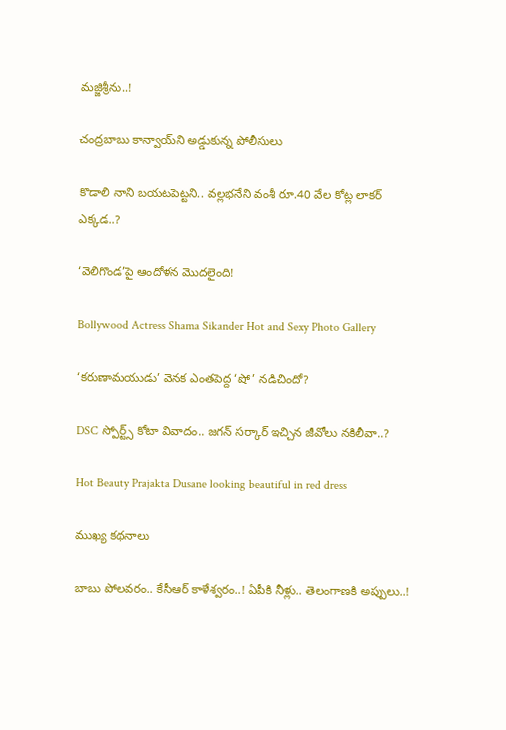మజ్జిశ్రీను..!

చంద్రబాబు కాన్వాయ్‌ని అడ్డుకున్న పోలీసులు

కొడాలి నాని బయటపెట్టని.. వల్లభనేని వంశీ రూ.40 వేల కోట్ల లాకర్‌ ఎక్కడ..?

‘వెలిగొండ’పై ఆందోళ‌న మొద‌లైంది!

Bollywood Actress Shama Sikander Hot and Sexy Photo Gallery

‘కరుణామయుడు’ వెనక ఎంతపెద్ద ‘షో’ నడిచిందో?

DSC స్పోర్ట్స్‌ కోటా వివాదం.. జగన్‌ సర్కార్‌ ఇచ్చిన జీవోలు నకిలీవా..?

Hot Beauty Prajakta Dusane looking beautiful in red dress

ముఖ్య కథనాలు

బాబు పోలవరం.. కేసీఆర్ కాళేశ్వరం..! ఏపీకి నీళ్లు.. తెలంగాణకి అప్పులు..!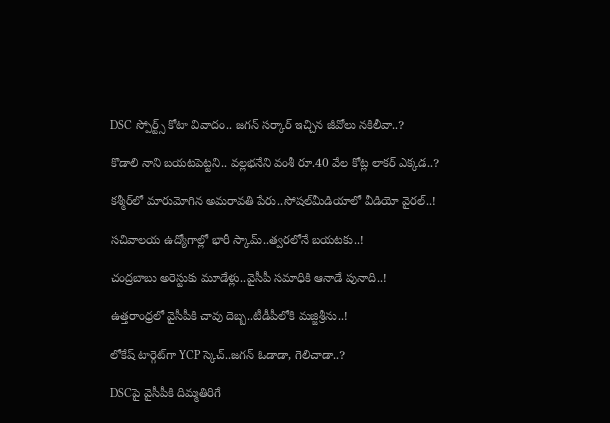DSC స్పోర్ట్స్‌ కోటా వివాదం.. జగన్‌ సర్కార్‌ ఇచ్చిన జీవోలు నకిలీవా..?

కొడాలి నాని బయటపెట్టని.. వల్లభనేని వంశీ రూ.40 వేల కోట్ల లాకర్‌ ఎక్కడ..?

కశ్మీర్‌లో మారుమోగిన అమరావతి పేరు..సోషల్‌మీడియాలో వీడియో వైరల్‌..!

సచివాలయ ఉద్యోగాల్లో భారీ స్కామ్..త్వరలోనే బయటకు..!

చంద్రబాబు అరెస్టుకు మూడేళ్లు..వైసీపీ సమాధికి ఆనాడే పునాది..!

ఉత్తరాంధ్రలో వైసీపీకి చావు దెబ్బ..టీడీపీలోకి మజ్జిశ్రీను..!

లోకేష్‌ టార్గెట్‌గా YCP స్కెచ్‌..జగన్‌ ఓడాడా, గెలిచాడా..?

DSCపై వైసీపీకి దిమ్మతిరిగే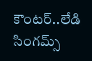కౌంటర్..లేడి సింగమ్స్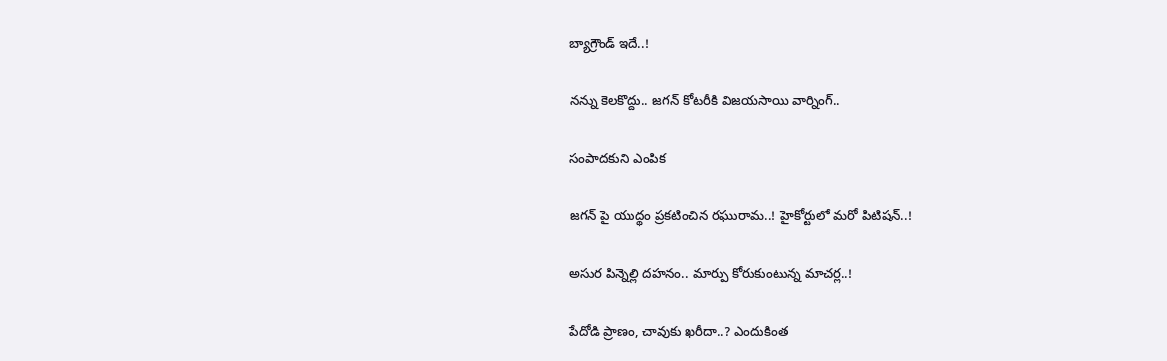బ్యాగ్రౌండ్‌ ఇదే..!

నన్ను కెలకొద్దు.. జగన్‌ కోటరీకి విజయసాయి వార్నింగ్..

సంపాదకుని ఎంపిక

జగన్ పై యుద్థం ప్రకటించిన రఘురామ..! హైకోర్టులో మరో పిటిషన్..!

అసుర పిన్నెల్లి దహనం.. మార్పు కోరుకుంటున్న మాచర్ల..!

పేదోడి ప్రాణం, చావుకు ఖరీదా..? ఎందుకింత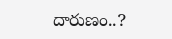దారుణం..?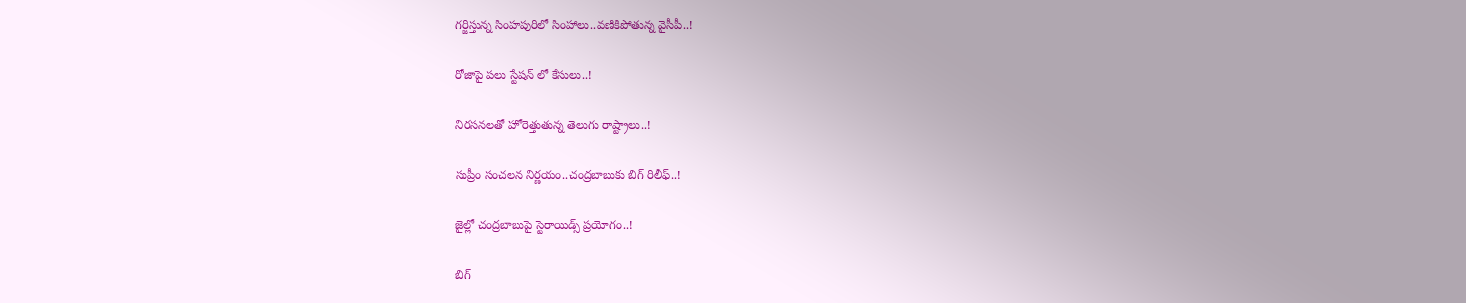గర్జిస్తున్న సింహపురిలో సింహాలు..వణికిపోతున్న వైసీపీ..!

రోజాపై పలు స్టేషన్ లో కేసులు..!

నిరసనలతో హోరెత్తుతున్న తెలుగు రాష్ట్రాలు..!

సుప్రీం సంచలన నిర్ణయం..చంద్రబాబుకు బిగ్ రిలీఫ్..!

జైల్లో చంద్రబాబుపై స్టెరాయిడ్స్ ప్రయోగం..!

బిగ్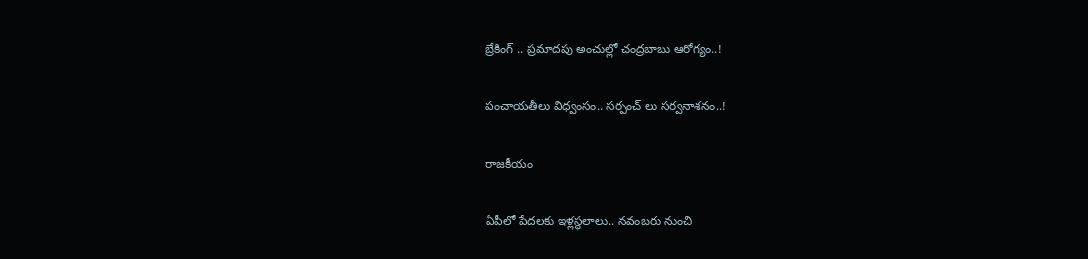బ్రేకింగ్ .. ప్రమాదపు అంచుల్లో చంద్రబాబు ఆరోగ్యం..!

పంచాయతీలు విధ్వంసం.. సర్పంచ్ లు సర్వనాశనం..!

రాజకీయం

ఏపీలో పేదలకు ఇళ్లస్థలాలు.. నవంబరు నుంచి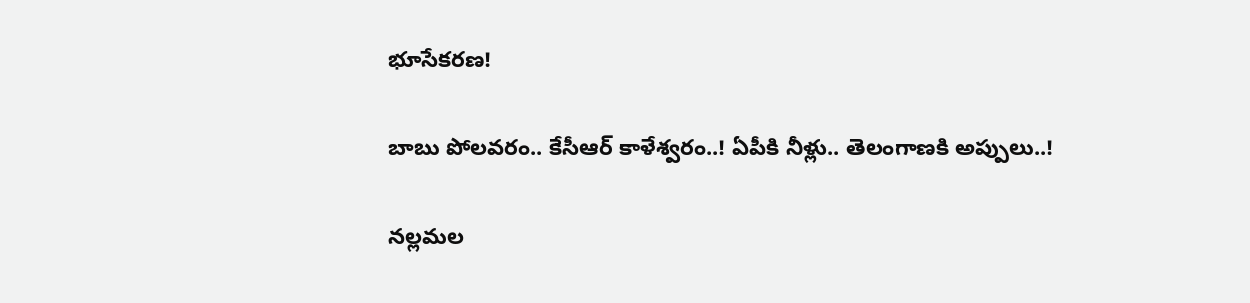భూసేకరణ!

బాబు పోలవరం.. కేసీఆర్ కాళేశ్వరం..! ఏపీకి నీళ్లు.. తెలంగాణకి అప్పులు..!

నల్లమల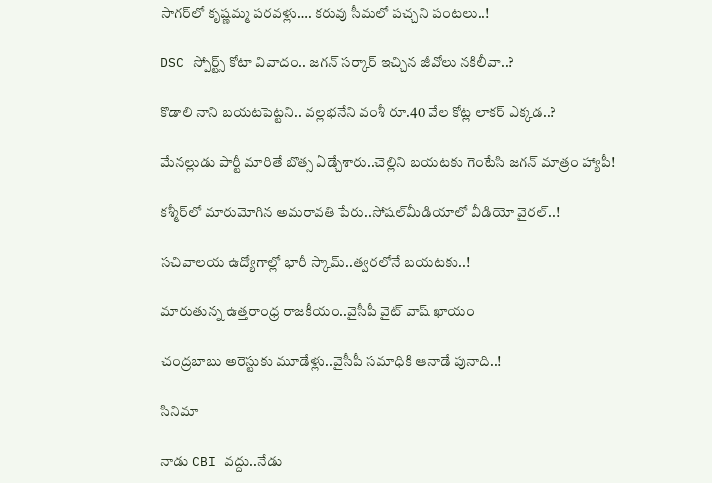సాగర్‌లో కృష్ణమ్మ పరవళ్లు…. కరువు సీమలో పచ్చని పంటలు..!

DSC స్పోర్ట్స్‌ కోటా వివాదం.. జగన్‌ సర్కార్‌ ఇచ్చిన జీవోలు నకిలీవా..?

కొడాలి నాని బయటపెట్టని.. వల్లభనేని వంశీ రూ.40 వేల కోట్ల లాకర్‌ ఎక్కడ..?

మేనల్లుడు పార్టీ మారితే బొత్స ఏడ్చేశారు..చెల్లిని బయటకు గెంటేసి జగన్‌ మాత్రం హ్యాపీ!

కశ్మీర్‌లో మారుమోగిన అమరావతి పేరు..సోషల్‌మీడియాలో వీడియో వైరల్‌..!

సచివాలయ ఉద్యోగాల్లో భారీ స్కామ్..త్వరలోనే బయటకు..!

మారుతున్న ఉత్తరాంధ్ర రాజకీయం..వైసీపీ వైట్ వాష్‌ ఖాయం

చంద్రబాబు అరెస్టుకు మూడేళ్లు..వైసీపీ సమాధికి ఆనాడే పునాది..!

సినిమా

నాడు CBI వద్దు..నేడు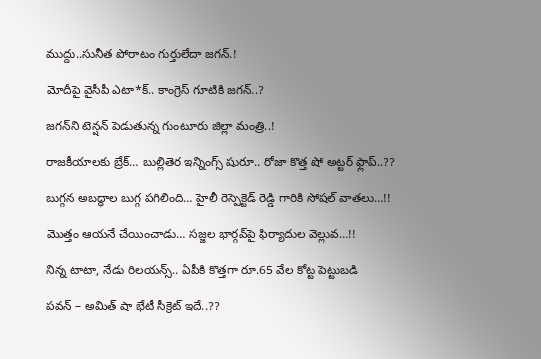ముద్దు..సునీత పోరాటం గుర్తులేదా జగన్.!

మోదీపై వైసీపీ ఎటా*క్.. కాంగ్రెస్ గూటికి జగన్..?

జగన్‌ని టెన్షన్‌ పెడుతున్న గుంటూరు జిల్లా మంత్రి..!

రాజకీయాలకు బ్రేక్… బుల్లితెర ఇన్నింగ్స్ షురూ.. రోజా కొత్త షో అట్టర్ ఫ్లాప్..??

బుగ్గన అబద్ధాల బుగ్గ పగిలింది… హైలీ రెస్పెక్టెడ్‌ రెడ్డి గారికి సోషల్‌ వాతలు…!!

మొత్తం ఆయనే చేయించాడు… సజ్జల భార్గవ్‌పై ఫిర్యాదుల వెల్లువ…!!

నిన్న టాటా, నేడు రిలయన్స్.. ఏపీకి కొత్తగా రూ.65 వేల కోట్ట పెట్టుబడి

పవన్‌ – అమిత్‌ షా భేటీ సీక్రెట్‌ ఇదే..??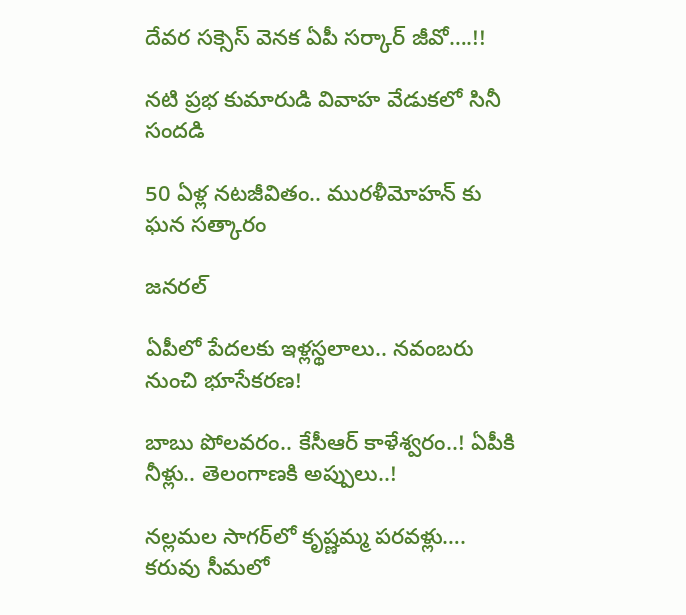దేవర సక్సెస్‌ వెనక ఏపీ సర్కార్‌ జీవో….!!

నటి ప్రభ కుమారుడి వివాహ వేడుకలో సినీ సందడి

50 ఏళ్ల నటజీవితం.. మురళీమోహన్ కు ఘన సత్కారం

జనరల్

ఏపీలో పేదలకు ఇళ్లస్థలాలు.. నవంబరు నుంచి భూసేకరణ!

బాబు పోలవరం.. కేసీఆర్ కాళేశ్వరం..! ఏపీకి నీళ్లు.. తెలంగాణకి అప్పులు..!

నల్లమల సాగర్‌లో కృష్ణమ్మ పరవళ్లు…. కరువు సీమలో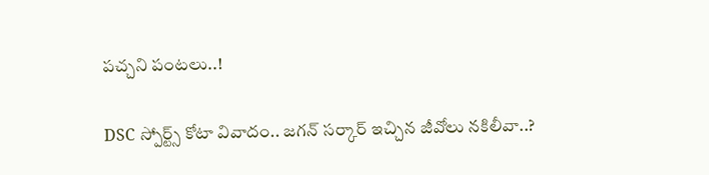పచ్చని పంటలు..!

DSC స్పోర్ట్స్‌ కోటా వివాదం.. జగన్‌ సర్కార్‌ ఇచ్చిన జీవోలు నకిలీవా..?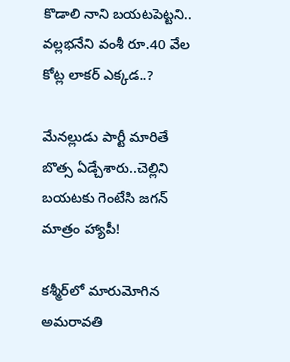కొడాలి నాని బయటపెట్టని.. వల్లభనేని వంశీ రూ.40 వేల కోట్ల లాకర్‌ ఎక్కడ..?

మేనల్లుడు పార్టీ మారితే బొత్స ఏడ్చేశారు..చెల్లిని బయటకు గెంటేసి జగన్‌ మాత్రం హ్యాపీ!

కశ్మీర్‌లో మారుమోగిన అమరావతి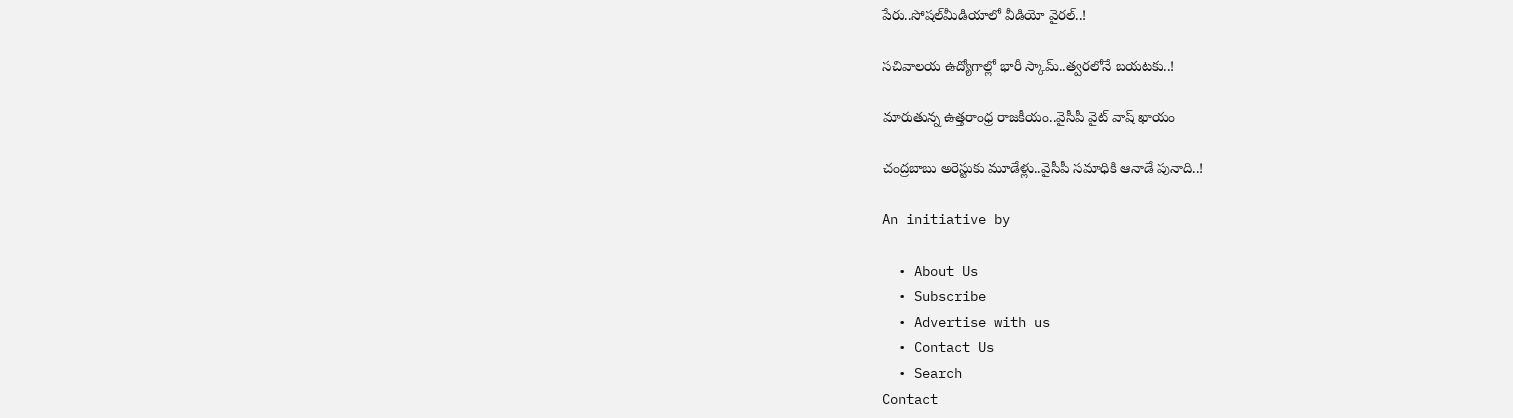పేరు..సోషల్‌మీడియాలో వీడియో వైరల్‌..!

సచివాలయ ఉద్యోగాల్లో భారీ స్కామ్..త్వరలోనే బయటకు..!

మారుతున్న ఉత్తరాంధ్ర రాజకీయం..వైసీపీ వైట్ వాష్‌ ఖాయం

చంద్రబాబు అరెస్టుకు మూడేళ్లు..వైసీపీ సమాధికి ఆనాడే పునాది..!

An initiative by

  • About Us
  • Subscribe
  • Advertise with us
  • Contact Us
  • Search
Contact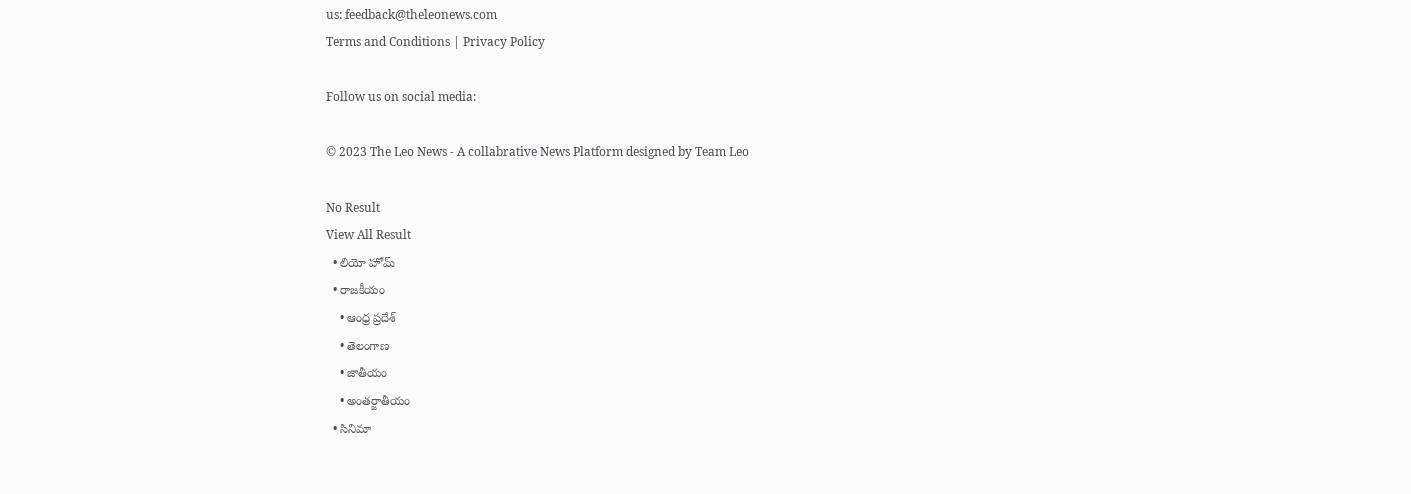us: feedback@theleonews.com
Terms and Conditions | Privacy Policy

Follow us on social media:

© 2023 The Leo News - A collabrative News Platform designed by Team Leo

No Result
View All Result
  • లియో హోమ్
  • రాజకీయం
    • ఆంధ్ర ప్రదేశ్
    • తెలంగాణ
    • జాతీయం
    • అంతర్జాతీయం
  • సినిమా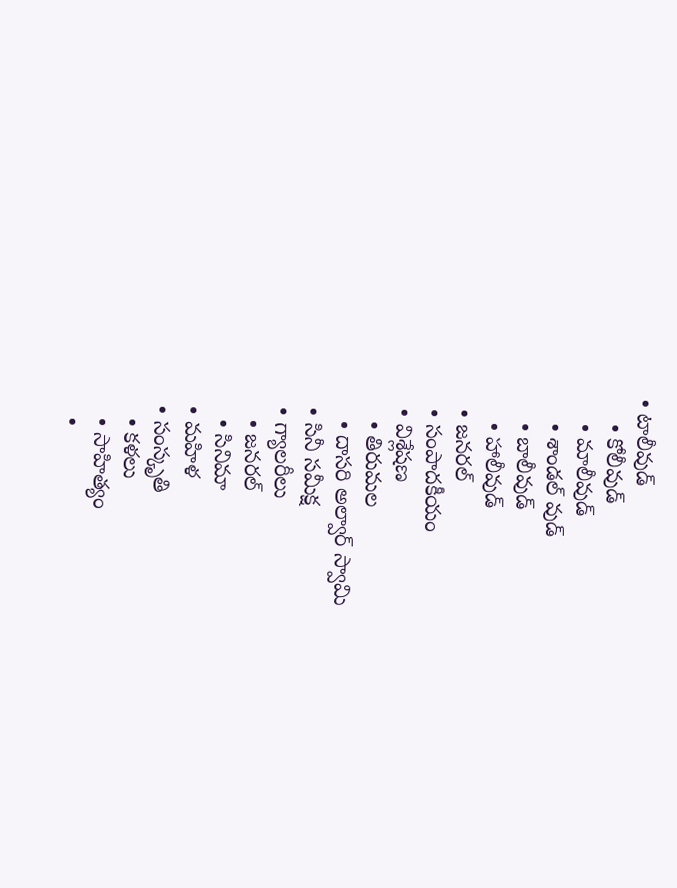• టాలీవుడ్
    • కోలీవుడ్
    • మాలీవుడ్
    • శాండల్ వుడ్
    • బాలీవుడ్
    • హాలీవుడ్
  • జనరల్
  • సంపాదకీయం
  • విశ్లేషణ
    • తిరుమల
    • దాసరి అల్వార్ స్వామి
  • సినీ సమీక్ష
  • గ్యాలరీలు
    • జనరల్
    • సినిమా
  • మహిళ
  • సంస్కృతి
    • కళలు
    • సాహిత్యం
    •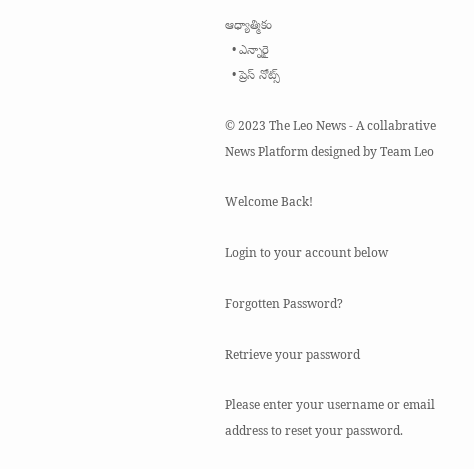ఆధ్యాత్మికం
  • ఎన్నారై
  • ప్రెస్ నోట్స్

© 2023 The Leo News - A collabrative News Platform designed by Team Leo

Welcome Back!

Login to your account below

Forgotten Password?

Retrieve your password

Please enter your username or email address to reset your password.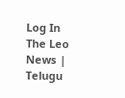Log In
The Leo News | Telugu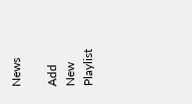News

Add New Playlist